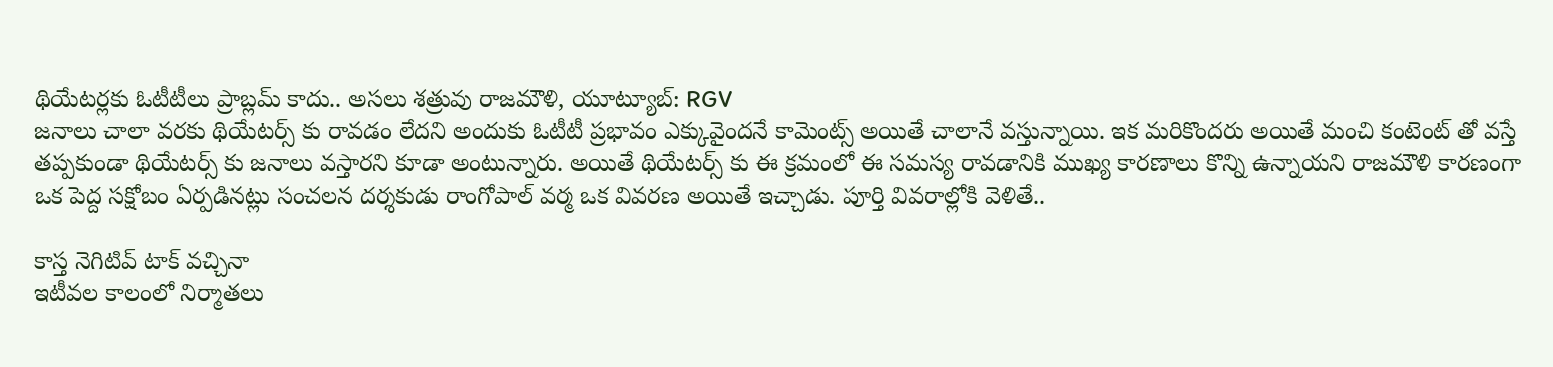థియేటర్లకు ఓటీటీలు ప్రాబ్లమ్ కాదు.. అసలు శత్రువు రాజమౌళి, యూట్యూబ్: RGV
జనాలు చాలా వరకు థియేటర్స్ కు రావడం లేదని అందుకు ఓటీటీ ప్రభావం ఎక్కువైందనే కామెంట్స్ అయితే చాలానే వస్తున్నాయి. ఇక మరికొందరు అయితే మంచి కంటెంట్ తో వస్తే తప్పకుండా థియేటర్స్ కు జనాలు వస్తారని కూడా అంటున్నారు. అయితే థియేటర్స్ కు ఈ క్రమంలో ఈ సమస్య రావడానికి ముఖ్య కారణాలు కొన్ని ఉన్నాయని రాజమౌళి కారణంగా ఒక పెద్ద సక్షోబం ఏర్పడినట్లు సంచలన దర్శకుడు రాంగోపాల్ వర్మ ఒక వివరణ అయితే ఇచ్చాడు. పూర్తి వివరాల్లోకి వెళితే..

కాస్త నెగిటివ్ టాక్ వచ్చినా
ఇటీవల కాలంలో నిర్మాతలు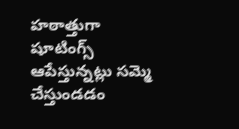హఠాత్తుగా షూటింగ్స్ ఆపేస్తున్నట్లు సమ్మె చేస్తుండడం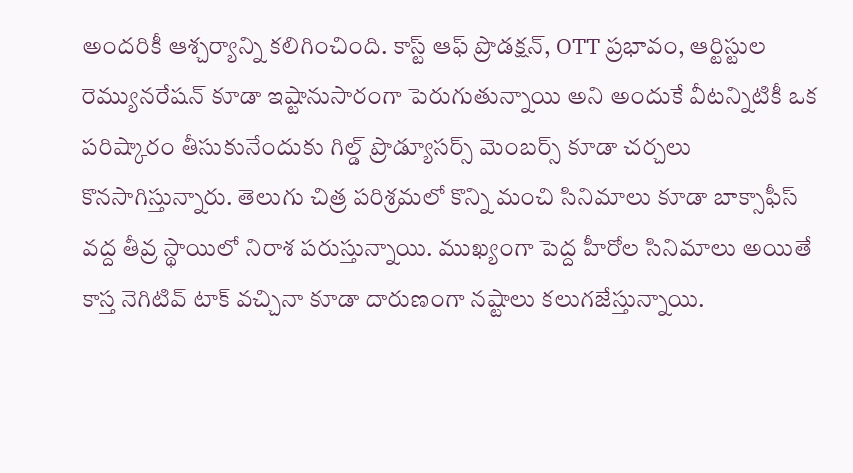అందరికీ ఆశ్చర్యాన్ని కలిగించింది. కాస్ట్ ఆఫ్ ప్రొడక్షన్, OTT ప్రభావం, ఆర్టిస్టుల రెమ్యునరేషన్ కూడా ఇష్టానుసారంగా పెరుగుతున్నాయి అని అందుకే వీటన్నిటికీ ఒక పరిష్కారం తీసుకునేందుకు గిల్డ్ ప్రొడ్యూసర్స్ మెంబర్స్ కూడా చర్చలు కొనసాగిస్తున్నారు. తెలుగు చిత్ర పరిశ్రమలో కొన్ని మంచి సినిమాలు కూడా బాక్సాఫీస్ వద్ద తీవ్ర స్థాయిలో నిరాశ పరుస్తున్నాయి. ముఖ్యంగా పెద్ద హీరోల సినిమాలు అయితే కాస్త నెగిటివ్ టాక్ వచ్చినా కూడా దారుణంగా నష్టాలు కలుగజేస్తున్నాయి.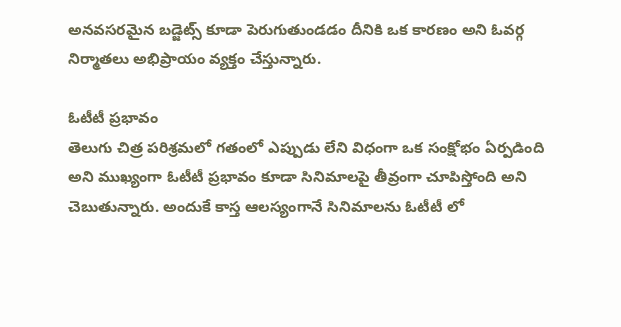అనవసరమైన బడ్జెట్స్ కూడా పెరుగుతుండడం దీనికి ఒక కారణం అని ఓవర్గ నిర్మాతలు అభిప్రాయం వ్యక్తం చేస్తున్నారు.

ఓటీటీ ప్రభావం
తెలుగు చిత్ర పరిశ్రమలో గతంలో ఎప్పుడు లేని విధంగా ఒక సంక్షోభం ఏర్పడింది అని ముఖ్యంగా ఓటీటీ ప్రభావం కూడా సినిమాలపై తీవ్రంగా చూపిస్తోంది అని చెబుతున్నారు. అందుకే కాస్త ఆలస్యంగానే సినిమాలను ఓటీటీ లో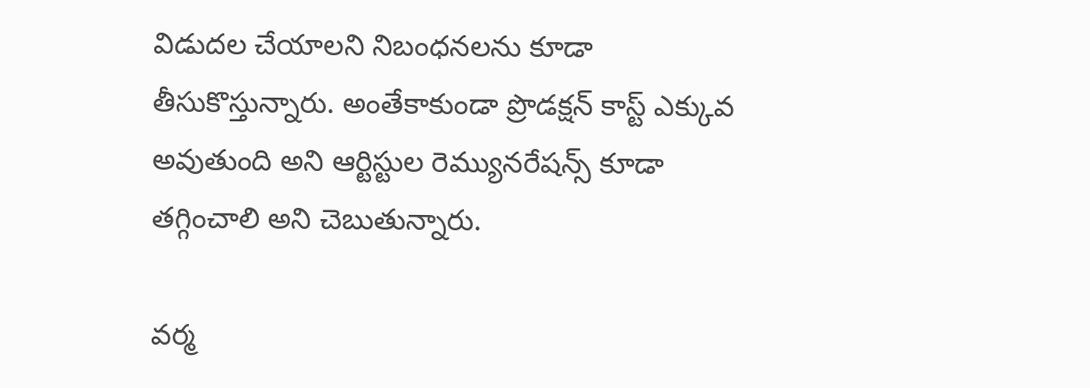విడుదల చేయాలని నిబంధనలను కూడా తీసుకొస్తున్నారు. అంతేకాకుండా ప్రొడక్షన్ కాస్ట్ ఎక్కువ అవుతుంది అని ఆర్టిస్టుల రెమ్యునరేషన్స్ కూడా తగ్గించాలి అని చెబుతున్నారు.

వర్మ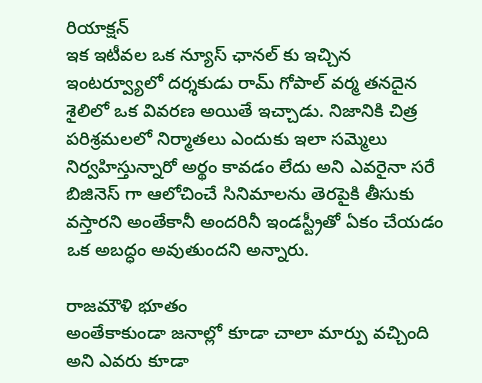రియాక్షన్
ఇక ఇటీవల ఒక న్యూస్ ఛానల్ కు ఇచ్చిన ఇంటర్వ్యూలో దర్శకుడు రామ్ గోపాల్ వర్మ తనదైన శైలిలో ఒక వివరణ అయితే ఇచ్చాడు. నిజానికి చిత్ర పరిశ్రమలలో నిర్మాతలు ఎందుకు ఇలా సమ్మెలు నిర్వహిస్తున్నారో అర్థం కావడం లేదు అని ఎవరైనా సరే బిజినెస్ గా ఆలోచించే సినిమాలను తెరపైకి తీసుకు వస్తారని అంతేకానీ అందరినీ ఇండస్ట్రీతో ఏకం చేయడం ఒక అబద్ధం అవుతుందని అన్నారు.

రాజమౌళి భూతం
అంతేకాకుండా జనాల్లో కూడా చాలా మార్పు వచ్చింది అని ఎవరు కూడా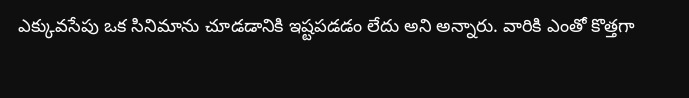ఎక్కువసేపు ఒక సినిమాను చూడడానికి ఇష్టపడడం లేదు అని అన్నారు. వారికి ఎంతో కొత్తగా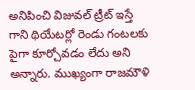అనిపించి విజువల్ ట్రీట్ ఇస్తే గాని థియేటర్లో రెండు గంటలకు పైగా కూర్చోవడం లేదు అని అన్నారు. ముఖ్యంగా రాజమౌళి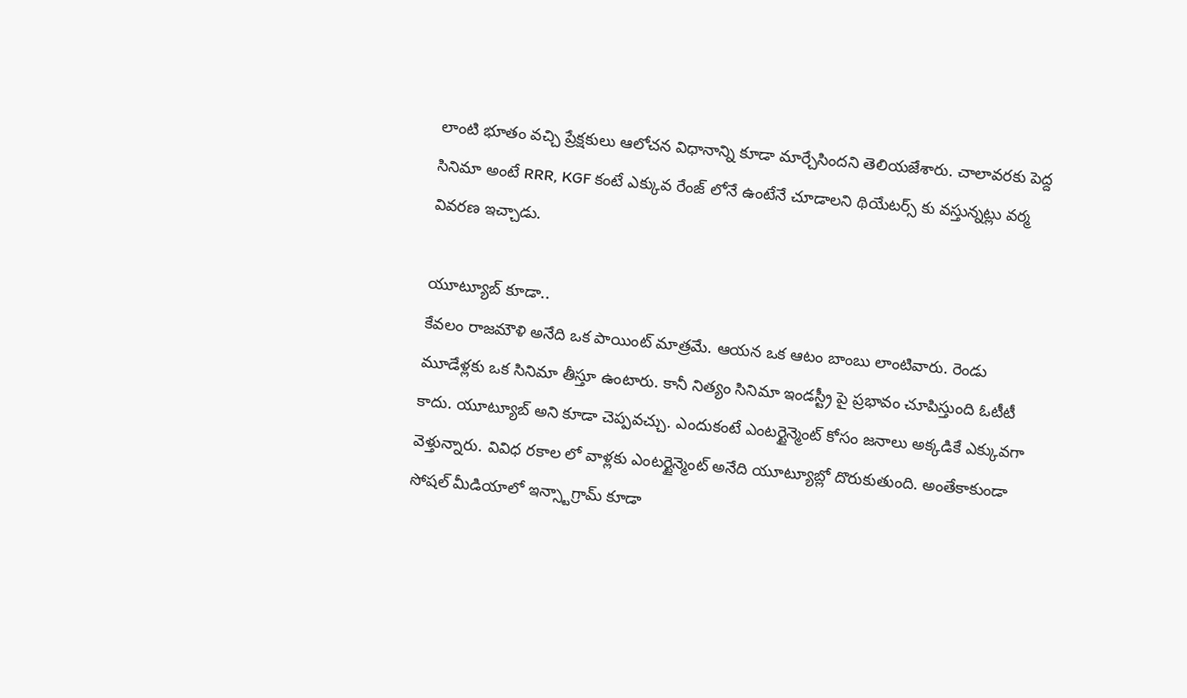లాంటి భూతం వచ్చి ప్రేక్షకులు ఆలోచన విధానాన్ని కూడా మార్చేసిందని తెలియజేశారు. చాలావరకు పెద్ద సినిమా అంటే RRR, KGF కంటే ఎక్కువ రేంజ్ లోనే ఉంటేనే చూడాలని థియేటర్స్ కు వస్తున్నట్లు వర్మ వివరణ ఇచ్చాడు.

యూట్యూబ్ కూడా..
కేవలం రాజమౌళి అనేది ఒక పాయింట్ మాత్రమే. ఆయన ఒక ఆటం బాంబు లాంటివారు. రెండు మూడేళ్లకు ఒక సినిమా తీస్తూ ఉంటారు. కానీ నిత్యం సినిమా ఇండస్ట్రీ పై ప్రభావం చూపిస్తుంది ఓటీటీ కాదు. యూట్యూబ్ అని కూడా చెప్పవచ్చు. ఎందుకంటే ఎంటర్టైన్మెంట్ కోసం జనాలు అక్కడికే ఎక్కువగా వెళ్తున్నారు. వివిధ రకాల లో వాళ్లకు ఎంటర్టైన్మెంట్ అనేది యూట్యూబ్లో దొరుకుతుంది. అంతేకాకుండా సోషల్ మీడియాలో ఇన్స్టాగ్రామ్ కూడా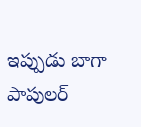ఇప్పుడు బాగా పాపులర్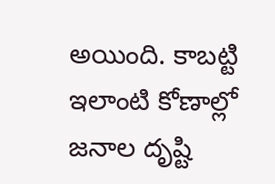అయింది. కాబట్టి ఇలాంటి కోణాల్లో జనాల దృష్టి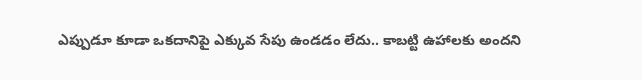ఎప్పుడూ కూడా ఒకదానిపై ఎక్కువ సేపు ఉండడం లేదు.. కాబట్టి ఉహాలకు అందని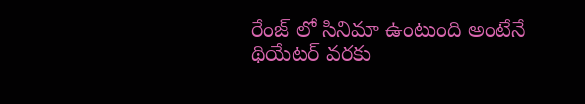రేంజ్ లో సినిమా ఉంటుంది అంటేనే థియేటర్ వరకు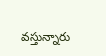వస్తున్నారు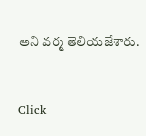అని వర్మ తెలియజేశారు.


Click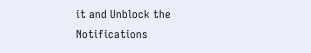it and Unblock the Notifications